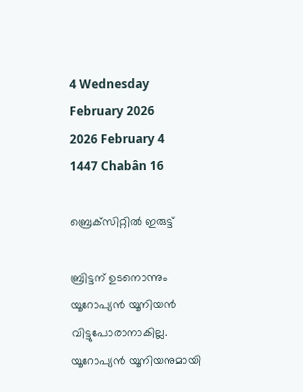4 Wednesday
February 2026
2026 February 4
1447 Chabân 16

ബ്രെക്‌സിറ്റില്‍ ഇരുട്ട്

ബ്രിട്ടന് ഉടനൊന്നും യൂറോപ്യന്‍ യൂനിയന്‍ വിട്ടുപോരാനാകില്ല. യൂറോപ്യന്‍ യൂനിയനുമായി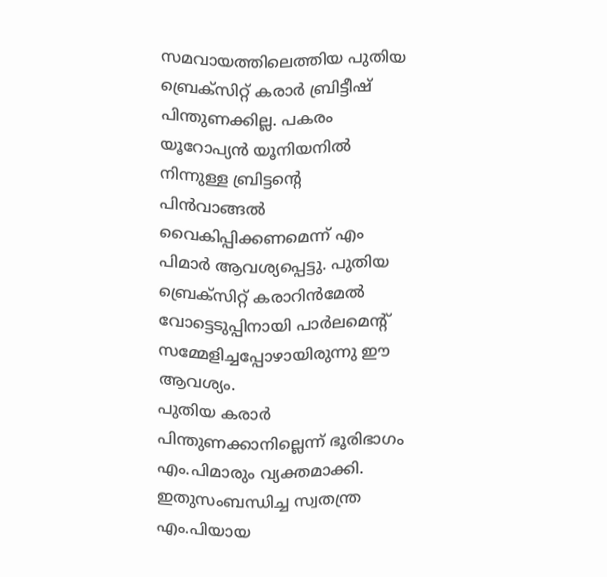സമവായത്തിലെത്തിയ പുതിയ ബ്രെക്‌സിറ്റ് കരാര്‍ ബ്രിട്ടീഷ് പിന്തുണക്കില്ല. പകരം യൂറോപ്യന്‍ യൂനിയനില്‍ നിന്നുള്ള ബ്രിട്ടന്റെ പിന്‍വാങ്ങല്‍ വൈകിപ്പിക്കണമെന്ന് എം പിമാര്‍ ആവശ്യപ്പെട്ടു. പുതിയ ബ്രെക്‌സിറ്റ് കരാറിന്‍മേല്‍ വോട്ടെടുപ്പിനായി പാര്‍ലമെന്റ് സമ്മേളിച്ചപ്പോഴായിരുന്നു ഈ ആവശ്യം.
പുതിയ കരാര്‍ പിന്തുണക്കാനില്ലെന്ന് ഭൂരിഭാഗം എം.പിമാരും വ്യക്തമാക്കി. ഇതുസംബന്ധിച്ച സ്വതന്ത്ര എം.പിയായ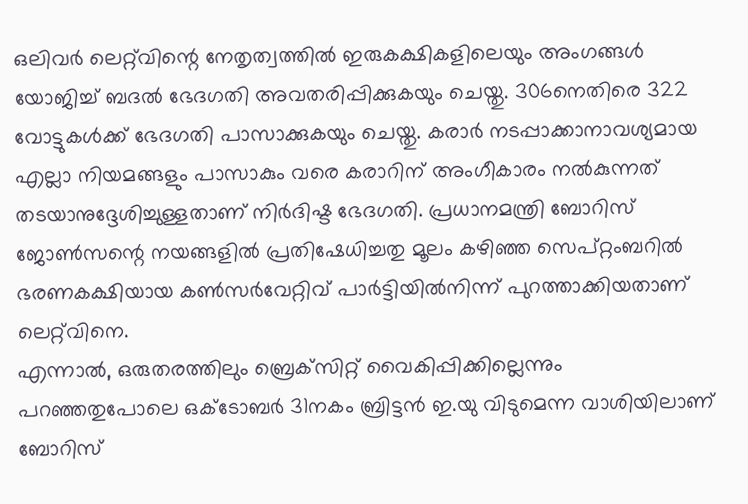ഒലിവര്‍ ലെറ്റ്‌വിന്റെ നേതൃത്വത്തില്‍ ഇരുകക്ഷികളിലെയും അംഗങ്ങള്‍ യോജിച്ച് ബദല്‍ ഭേദഗതി അവതരിപ്പിക്കുകയും ചെയ്തു. 306നെതിരെ 322 വോട്ടുകള്‍ക്ക് ഭേദഗതി പാസാക്കുകയും ചെയ്തു. കരാര്‍ നടപ്പാക്കാനാവശ്യമായ എല്ലാ നിയമങ്ങളും പാസാകും വരെ കരാറിന് അംഗീകാരം നല്‍കുന്നത് തടയാനുദ്ദേശിച്ചുള്ളതാണ് നിര്‍ദിഷ്ട ഭേദഗതി. പ്രധാനമന്ത്രി ബോറിസ് ജോണ്‍സന്റെ നയങ്ങളില്‍ പ്രതിഷേധിച്ചതു മൂലം കഴിഞ്ഞ സെപ്റ്റംബറില്‍ ഭരണകക്ഷിയായ കണ്‍സര്‍വേറ്റിവ് പാര്‍ട്ടിയില്‍നിന്ന് പുറത്താക്കിയതാണ് ലെറ്റ്‌വിനെ.
എന്നാല്‍, ഒരുതരത്തിലും ബ്രെക്‌സിറ്റ് വൈകിപ്പിക്കില്ലെന്നും പറഞ്ഞതുപോലെ ഒക്‌ടോബര്‍ 31നകം ബ്രിട്ടന്‍ ഇ.യു വിടുമെന്ന വാശിയിലാണ് ബോറിസ്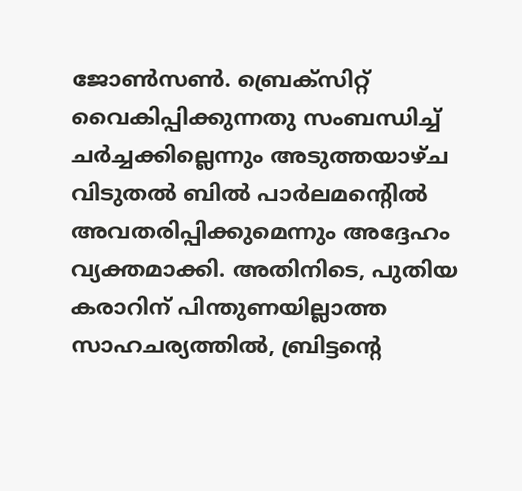ജോണ്‍സണ്‍. ബ്രെക്‌സിറ്റ് വൈകിപ്പിക്കുന്നതു സംബന്ധിച്ച് ചര്‍ച്ചക്കില്ലെന്നും അടുത്തയാഴ്ച വിടുതല്‍ ബില്‍ പാര്‍ലമന്റെില്‍ അവതരിപ്പിക്കുമെന്നും അദ്ദേഹം വ്യക്തമാക്കി. അതിനിടെ, പുതിയ കരാറിന് പിന്തുണയില്ലാത്ത സാഹചര്യത്തില്‍, ബ്രിട്ടന്റെ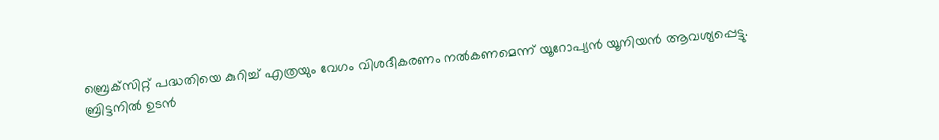ബ്രെക്‌സിറ്റ് പദ്ധതിയെ കുറിച്ച് എത്രയും വേഗം വിശദീകരണം നല്‍കണമെന്ന് യൂറോപ്യന്‍ യൂനിയന്‍ ആവശ്യപ്പെട്ടു.
ബ്രിട്ടനില്‍ ഉടന്‍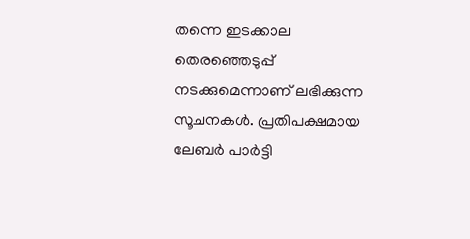തന്നെ ഇടക്കാല തെരഞ്ഞെടുപ്പ് നടക്കുമെന്നാണ് ലഭിക്കുന്ന സൂചനകള്‍. പ്രതിപക്ഷമായ ലേബര്‍ പാര്‍ട്ടി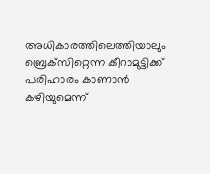അധികാരത്തിലെത്തിയാലും ബ്രെക്‌സിറ്റെന്ന കീറാമുട്ടിക്ക് പരിഹാരം കാണാന്‍ കഴിയുമെന്ന്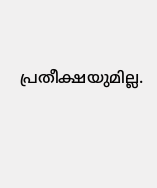പ്രതീക്ഷയുമില്ല.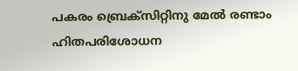പകരം ബ്രെക്‌സിറ്റിനു മേല്‍ രണ്ടാം ഹിതപരിശോധന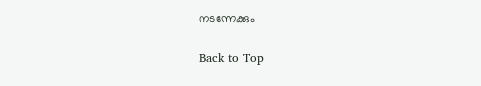നടന്നേക്കും

Back to Top